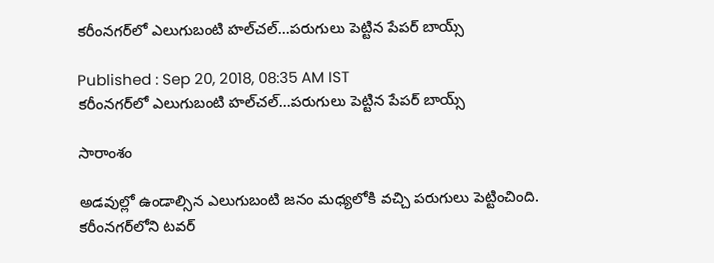కరీంనగర్‌లో ఎలుగుబంటి హల్‌చల్...పరుగులు పెట్టిన పేపర్ బాయ్స్

Published : Sep 20, 2018, 08:35 AM IST
కరీంనగర్‌లో ఎలుగుబంటి హల్‌చల్...పరుగులు పెట్టిన పేపర్ బాయ్స్

సారాంశం

అడవుల్లో ఉండాల్సిన ఎలుగుబంటి జనం మధ్యలోకి వచ్చి పరుగులు పెట్టించింది. కరీంనగర్‌లోని టవర్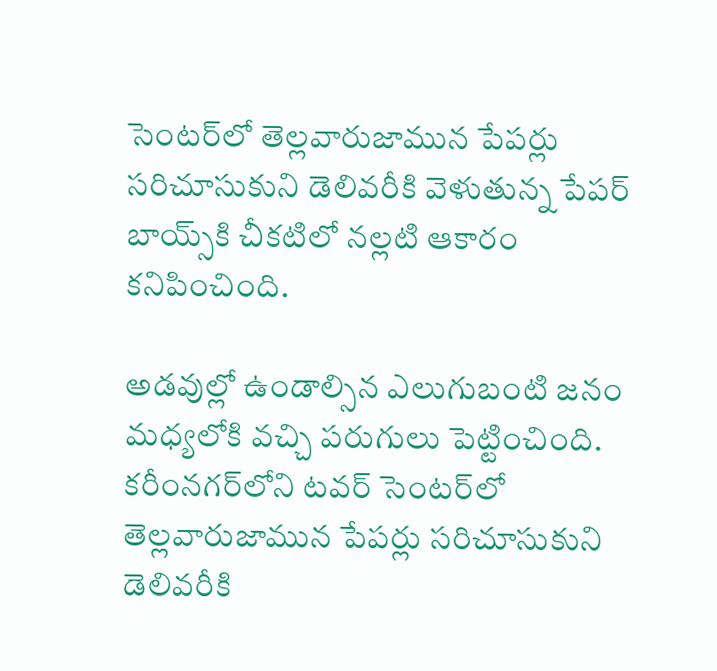సెంటర్‌లో తెల్లవారుజామున పేపర్లు సరిచూసుకుని డెలివరీకి వెళుతున్న పేపర్ బాయ్స్‌కి చీకటిలో నల్లటి ఆకారం కనిపించింది.

అడవుల్లో ఉండాల్సిన ఎలుగుబంటి జనం మధ్యలోకి వచ్చి పరుగులు పెట్టించింది. కరీంనగర్‌లోని టవర్ సెంటర్‌లో తెల్లవారుజామున పేపర్లు సరిచూసుకుని డెలివరీకి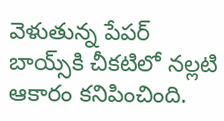వెళుతున్న పేపర్ బాయ్స్‌కి చీకటిలో నల్లటి ఆకారం కనిపించింది.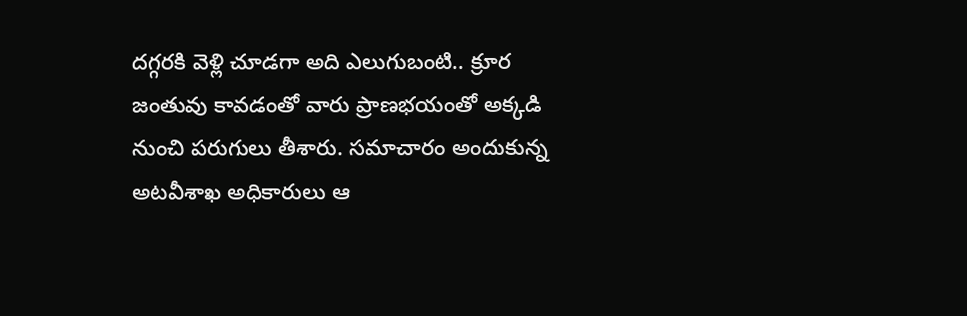దగ్గరకి వెళ్లి చూడగా అది ఎలుగుబంటి.. క్రూర జంతువు కావడంతో వారు ప్రాణభయంతో అక్కడి నుంచి పరుగులు తీశారు. సమాచారం అందుకున్న అటవీశాఖ అధికారులు ఆ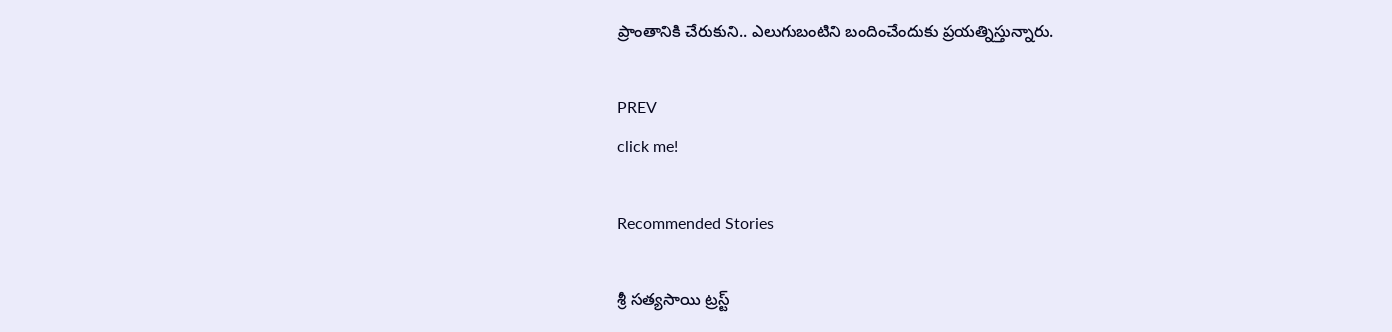ప్రాంతానికి చేరుకుని.. ఎలుగుబంటిని బందించేందుకు ప్రయత్నిస్తున్నారు.

PREV
click me!

Recommended Stories

శ్రీ సత్యసాయి ట్రస్ట్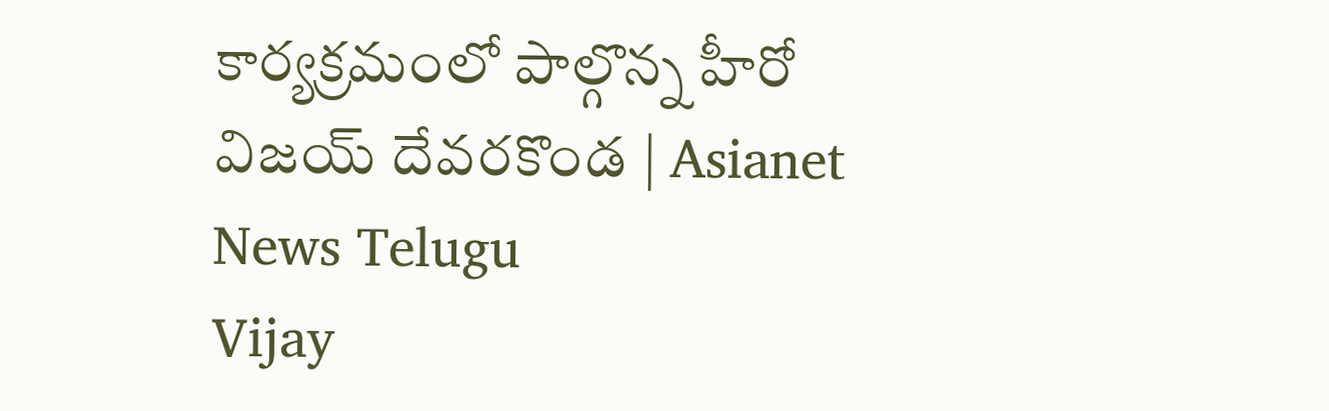కార్యక్రమంలో పాల్గొన్న హీరో విజయ్ దేవరకొండ | Asianet News Telugu
Vijay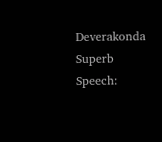Deverakonda Superb Speech: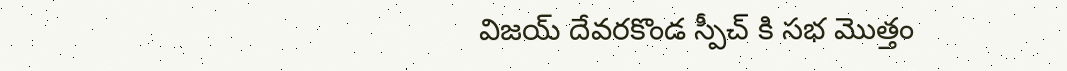విజయ్ దేవరకొండ స్పీచ్ కి సభ మొత్తం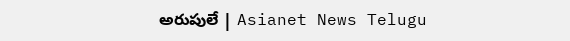అరుపులే | Asianet News Telugu